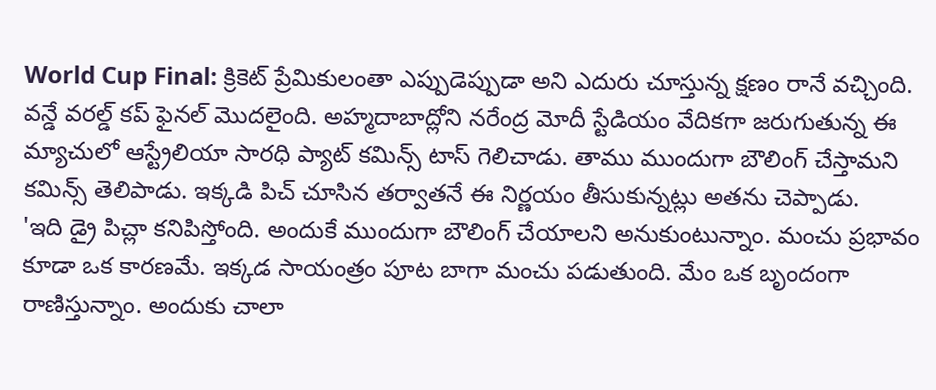World Cup Final: క్రికెట్ ప్రేమికులంతా ఎప్పుడెప్పుడా అని ఎదురు చూస్తున్న క్షణం రానే వచ్చింది. వన్డే వరల్డ్ కప్ ఫైనల్ మొదలైంది. అహ్మదాబాద్లోని నరేంద్ర మోదీ స్టేడియం వేదికగా జరుగుతున్న ఈ మ్యాచులో ఆస్ట్రేలియా సారధి ప్యాట్ కమిన్స్ టాస్ గెలిచాడు. తాము ముందుగా బౌలింగ్ చేస్తామని కమిన్స్ తెలిపాడు. ఇక్కడి పిచ్ చూసిన తర్వాతనే ఈ నిర్ణయం తీసుకున్నట్లు అతను చెప్పాడు.
'ఇది డ్రై పిచ్లా కనిపిస్తోంది. అందుకే ముందుగా బౌలింగ్ చేయాలని అనుకుంటున్నాం. మంచు ప్రభావం కూడా ఒక కారణమే. ఇక్కడ సాయంత్రం పూట బాగా మంచు పడుతుంది. మేం ఒక బృందంగా రాణిస్తున్నాం. అందుకు చాలా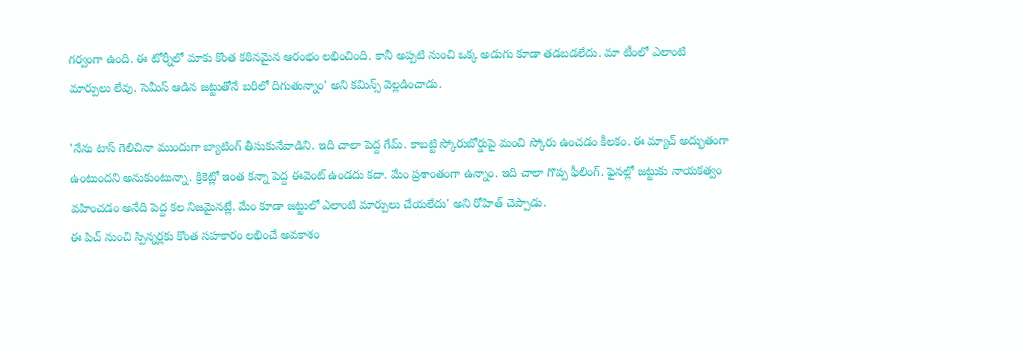గర్వంగా ఉంది. ఈ టోర్నీలో మాకు కొంత కఠినమైన ఆరంభం లభించింది. కానీ అప్పటి నుంచి ఒక్క అడుగు కూడా తడబడలేదు. మా టీంలో ఎలాంటి మార్పులు లేవు. సెమీస్ ఆడిన జట్టుతోనే బరిలో దిగుతున్నాం' అని కమిన్స్ వెల్లడించాడు.

'నేను టాస్ గెలిచినా ముందుగా బ్యాటింగ్ తీసుకునేవాడిని. ఇది చాలా పెద్ద గేమ్. కాబట్టి స్కోరుబోర్డుపై మంచి స్కోరు ఉంచడం కీలకం. ఈ మ్యాచ్ అద్భుతంగా ఉంటుందని అనుకుంటున్నా. క్రికెట్లో ఇంత కన్నా పెద్ద ఈవెంట్ ఉండదు కదా. మేం ప్రశాంతంగా ఉన్నాం. ఇది చాలా గొప్ప ఫీలింగ్. ఫైనల్లో జట్టుకు నాయకత్వం వహించడం అనేది పెద్ద కల నిజమైనట్లే. మేం కూడా జట్టులో ఎలాంటి మార్పులు చేయలేదు' అని రోహిత్ చెప్పాడు.
ఈ పిచ్ నుంచి స్పిన్నర్లకు కొంత సహకారం లభించే అవకాశం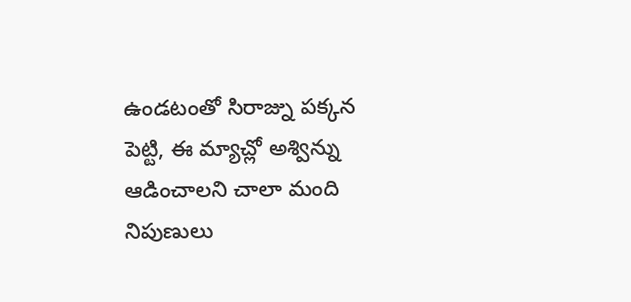ఉండటంతో సిరాజ్ను పక్కన పెట్టి, ఈ మ్యాచ్లో అశ్విన్ను ఆడించాలని చాలా మంది నిపుణులు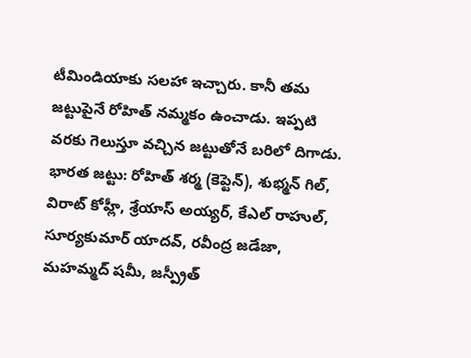టీమిండియాకు సలహా ఇచ్చారు. కానీ తమ జట్టుపైనే రోహిత్ నమ్మకం ఉంచాడు. ఇప్పటి వరకు గెలుస్తూ వచ్చిన జట్టుతోనే బరిలో దిగాడు.
భారత జట్టు: రోహిత్ శర్మ (కెప్టెన్), శుభ్మన్ గిల్, విరాట్ కోహ్లీ, శ్రేయాస్ అయ్యర్, కేఎల్ రాహుల్, సూర్యకుమార్ యాదవ్, రవీంద్ర జడేజా, మహమ్మద్ షమీ, జస్ప్రీత్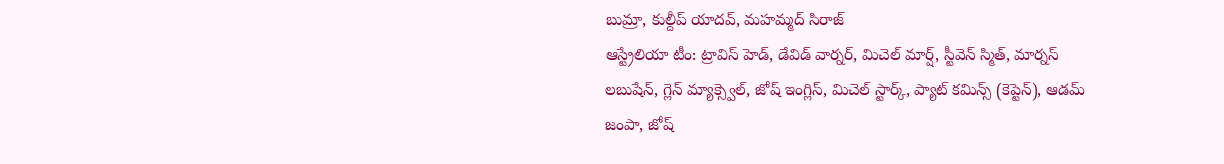బుమ్రా, కుల్దీప్ యాదవ్, మహమ్మద్ సిరాజ్
ఆస్ట్రేలియా టీం: ట్రావిస్ హెడ్, డేవిడ్ వార్నర్, మిచెల్ మార్ష్, స్టీవెన్ స్మిత్, మార్నస్ లబుషేన్, గ్లెన్ మ్యాక్స్వెల్, జోష్ ఇంగ్లిస్, మిచెల్ స్టార్క్, ప్యాట్ కమిన్స్ (కెప్టెన్), ఆడమ్ జంపా, జోష్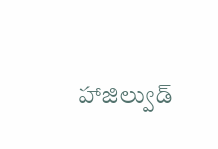హాజిల్వుడ్